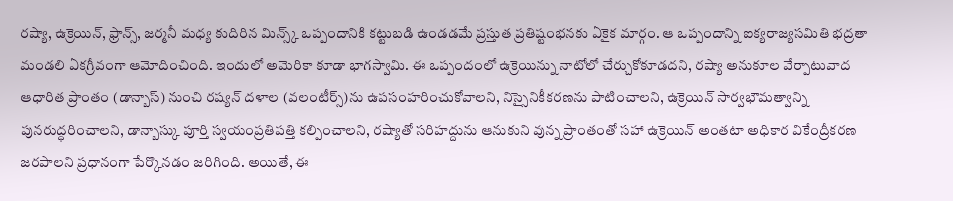రష్యా, ఉక్రెయిన్, ఫ్రాన్స్, జర్మనీ మధ్య కుదిరిన మిన్స్క్ ఒప్పందానికి కట్టుబడి ఉండడమే ప్రస్తుత ప్రతిష్టంభనకు ఏకైక మార్గం. ఆ ఒప్పందాన్ని ఐక్యరాజ్యసమితి భద్రతా మండలి ఏకగ్రీవంగా ఆమోదించింది. ఇందులో అమెరికా కూడా భాగస్వామి. ఈ ఒప్పందంలో ఉక్రెయిన్ను నాటోలో చేర్చుకోకూడదని, రష్యా అనుకూల వేర్పాటువాద ఆధారిత ప్రాంతం (డాన్బాస్) నుంచి రష్యన్ దళాల (వలంటీర్స్)ను ఉపసంహరించుకోవాలని, నిస్సైనికీకరణను పాటించాలని, ఉక్రెయిన్ సార్వభౌమత్వాన్ని పునరుద్ధరించాలని, డాన్బాస్కు పూర్తి స్వయంప్రతిపత్తి కల్పించాలని, రష్యాతో సరిహద్దును ఆనుకుని వున్న ప్రాంతంతో సహా ఉక్రెయిన్ అంతటా అధికార వికేంద్రీకరణ జరపాలని ప్రధానంగా పేర్కొనడం జరిగింది. అయితే, ఈ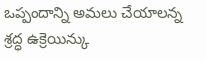ఒప్పందాన్ని అమలు చేయాలన్న శ్రద్ధ ఉక్రెయిన్కు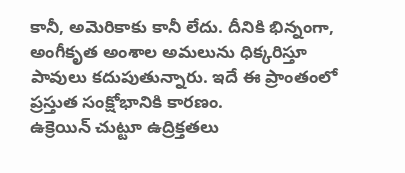కానీ, అమెరికాకు కానీ లేదు. దీనికి భిన్నంగా, అంగీకృత అంశాల అమలును ధిక్కరిస్తూ పావులు కదుపుతున్నారు. ఇదే ఈ ప్రాంతంలో ప్రస్తుత సంక్షోభానికి కారణం.
ఉక్రెయిన్ చుట్టూ ఉద్రిక్తతలు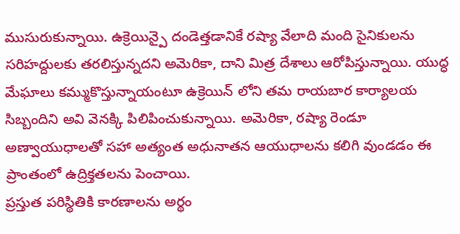ముసురుకున్నాయి. ఉక్రెయిన్పై దండెత్తడానికే రష్యా వేలాది మంది సైనికులను సరిహద్దులకు తరలిస్తున్నదని అమెరికా, దాని మిత్ర దేశాలు ఆరోపిస్తున్నాయి. యుద్ధ మేఘాలు కమ్ముకొస్తున్నాయంటూ ఉక్రెయిన్ లోని తమ రాయబార కార్యాలయ సిబ్బందిని అవి వెనక్కి పిలిపించుకున్నాయి. అమెరికా, రష్యా రెండూ అణ్వాయుధాలతో సహా అత్యంత అధునాతన ఆయుధాలను కలిగి వుండడం ఈ ప్రాంతంలో ఉద్రిక్తతలను పెంచాయి.
ప్రస్తుత పరిస్థితికి కారణాలను అర్థం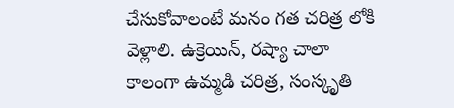చేసుకోవాలంటే మనం గత చరిత్ర లోకి వెళ్లాలి. ఉక్రెయిన్, రష్యా చాలా కాలంగా ఉమ్మడి చరిత్ర, సంస్కృతి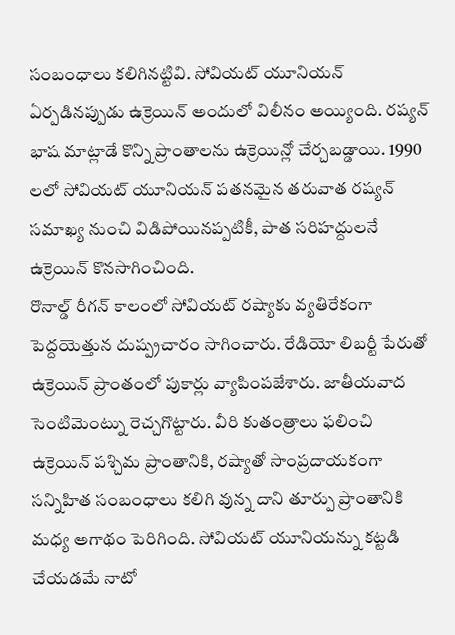సంబంధాలు కలిగినట్టివి. సోవియట్ యూనియన్ ఏర్పడినప్పుడు ఉక్రెయిన్ అందులో విలీనం అయ్యింది. రష్యన్ భాష మాట్లాడే కొన్ని ప్రాంతాలను ఉక్రెయిన్లో చేర్చబడ్డాయి. 1990 లలో సోవియట్ యూనియన్ పతనమైన తరువాత రష్యన్ సమాఖ్య నుంచి విడిపోయినప్పటికీ, పాత సరిహద్దులనే ఉక్రెయిన్ కొనసాగించింది.
రొనాల్డ్ రీగన్ కాలంలో సోవియట్ రష్యాకు వ్యతిరేకంగా పెద్దయెత్తున దుష్ప్రచారం సాగించారు. రేడియో లిబర్టీ పేరుతో ఉక్రెయిన్ ప్రాంతంలో పుకార్లు వ్యాపింపజేశారు. జాతీయవాద సెంటిమెంట్ను రెచ్చగొట్టారు. వీరి కుతంత్రాలు ఫలించి ఉక్రెయిన్ పశ్చిమ ప్రాంతానికి, రష్యాతో సాంప్రదాయకంగా సన్నిహిత సంబంధాలు కలిగి వున్న దాని తూర్పు ప్రాంతానికి మధ్య అగాథం పెరిగింది. సోవియట్ యూనియన్ను కట్టడి చేయడమే నాటో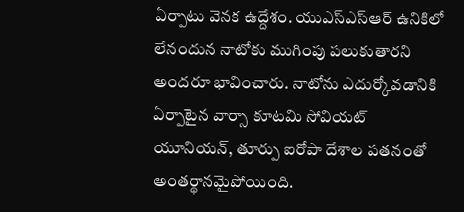ఏర్పాటు వెనక ఉద్దేశం. యుఎస్ఎస్ఆర్ ఉనికిలో లేనందున నాటోకు ముగింపు పలుకుతారని అందరూ భావించారు. నాటోను ఎదుర్కోవడానికి ఏర్పాటైన వార్సా కూటమి సోవియట్ యూనియన్, తూర్పు ఐరోపా దేశాల పతనంతో అంతర్థానమైపోయింది.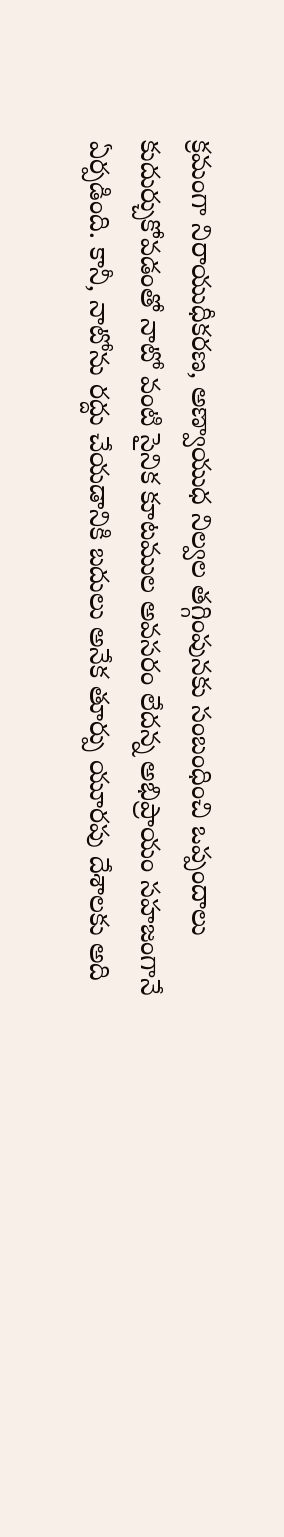క్రమంగా నిరాయుధీకరణ, అణ్వాయుధ నిల్వల తగ్గింపునకు సంబంధించి ఒప్పందాలు కుదుర్చుకోవడంతో నాటో వంటి సైనిక కూటముల అవసరం లేదన్న అభిప్రాయం సహజంగానే ఏర్పడింది. కానీ, నాటోను రద్దు చేయడానికి బదులు అనేక తూర్పు యూరపు దేశాలకు అది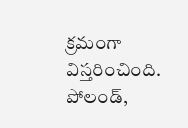క్రమంగా విస్తరించింది.
పోలండ్,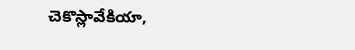చెకొస్లావేకియా,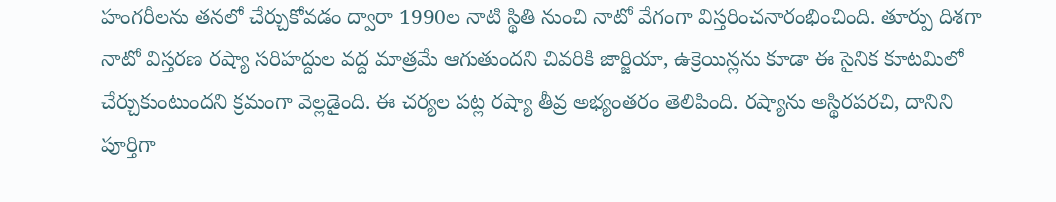హంగరీలను తనలో చేర్చుకోవడం ద్వారా 1990ల నాటి స్థితి నుంచి నాటో వేగంగా విస్తరించనారంభించింది. తూర్పు దిశగా నాటో విస్తరణ రష్యా సరిహద్దుల వద్ద మాత్రమే ఆగుతుందని చివరికి జార్జియా, ఉక్రెయిన్లను కూడా ఈ సైనిక కూటమిలో చేర్చుకుంటుందని క్రమంగా వెల్లడైంది. ఈ చర్యల పట్ల రష్యా తీవ్ర అభ్యంతరం తెలిపింది. రష్యాను అస్థిరపరచి, దానిని పూర్తిగా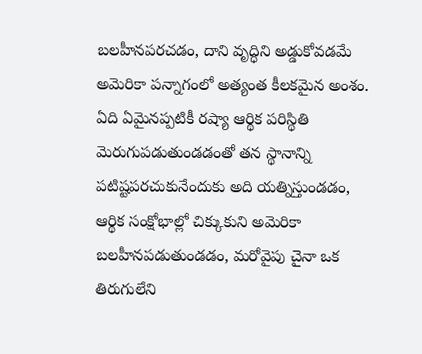బలహీనపరచడం, దాని వృద్ధిని అడ్డుకోవడమే అమెరికా పన్నాగంలో అత్యంత కీలకమైన అంశం.
ఏది ఏమైనప్పటికీ రష్యా ఆర్థిక పరిస్థితి మెరుగుపడుతుండడంతో తన స్థానాన్ని పటిష్టపరచుకునేందుకు అది యత్నిస్తుండడం, ఆర్థిక సంక్షోభాల్లో చిక్కుకుని అమెరికా బలహీనపడుతుండడం, మరోవైపు చైనా ఒక తిరుగులేని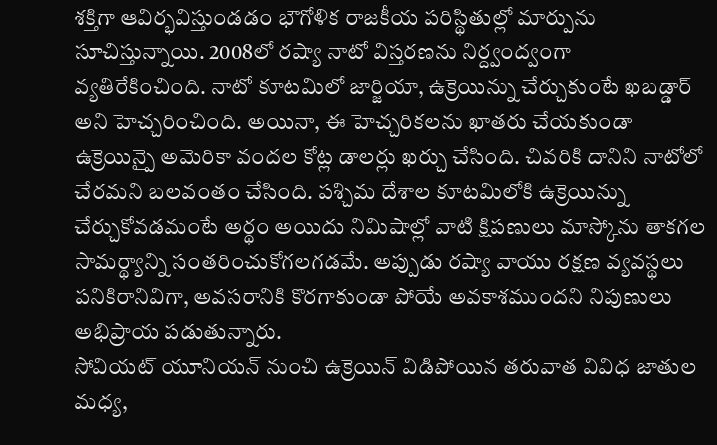శక్తిగా ఆవిర్భవిస్తుండడం భౌగోళిక రాజకీయ పరిస్థితుల్లో మార్పును సూచిస్తున్నాయి. 2008లో రష్యా నాటో విస్తరణను నిర్ద్వంద్వంగా వ్యతిరేకించింది. నాటో కూటమిలో జార్జియా, ఉక్రెయిన్ను చేర్చుకుంటే ఖబడ్డార్ అని హెచ్చరించింది. అయినా, ఈ హెచ్చరికలను ఖాతరు చేయకుండా ఉక్రెయిన్పై అమెరికా వందల కోట్ల డాలర్లు ఖర్చు చేసింది. చివరికి దానిని నాటోలో చేరమని బలవంతం చేసింది. పశ్చిమ దేశాల కూటమిలోకి ఉక్రెయిన్ను చేర్చుకోవడమంటే అర్థం అయిదు నిమిషాల్లో వాటి క్షిపణులు మాస్కోను తాకగల సామర్థ్యాన్ని సంతరించుకోగలగడమే. అప్పుడు రష్యా వాయు రక్షణ వ్యవస్థలు పనికిరానివిగా, అవసరానికి కొరగాకుండా పోయే అవకాశముందని నిపుణులు అభిప్రాయ పడుతున్నారు.
సోవియట్ యూనియన్ నుంచి ఉక్రెయిన్ విడిపోయిన తరువాత వివిధ జాతుల మధ్య,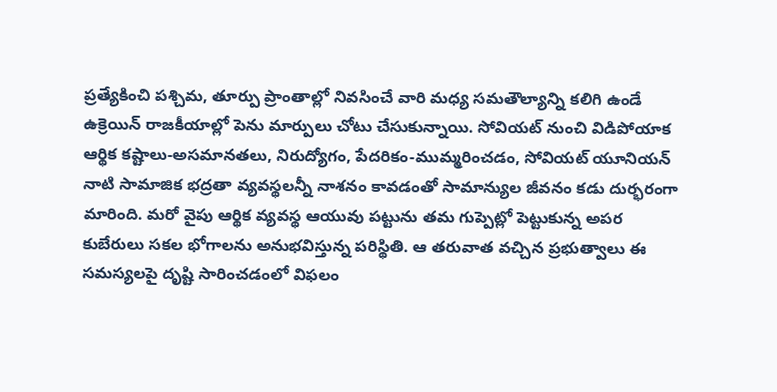ప్రత్యేకించి పశ్చిమ, తూర్పు ప్రాంతాల్లో నివసించే వారి మధ్య సమతౌల్యాన్ని కలిగి ఉండే ఉక్రెయిన్ రాజకీయాల్లో పెను మార్పులు చోటు చేసుకున్నాయి. సోవియట్ నుంచి విడిపోయాక ఆర్థిక కష్టాలు-అసమానతలు, నిరుద్యోగం, పేదరికం-ముమ్మరించడం, సోవియట్ యూనియన్ నాటి సామాజిక భద్రతా వ్యవస్థలన్నీ నాశనం కావడంతో సామాన్యుల జీవనం కడు దుర్భరంగా మారింది. మరో వైపు ఆర్థిక వ్యవస్థ ఆయువు పట్టును తమ గుప్పెట్లో పెట్టుకున్న అపర కుబేరులు సకల భోగాలను అనుభవిస్తున్న పరిస్థితి. ఆ తరువాత వచ్చిన ప్రభుత్వాలు ఈ సమస్యలపై దృష్టి సారించడంలో విఫలం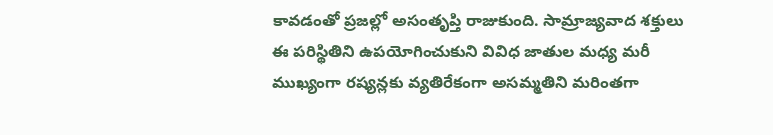కావడంతో ప్రజల్లో అసంతృప్తి రాజుకుంది. సామ్రాజ్యవాద శక్తులు ఈ పరిస్థితిని ఉపయోగించుకుని వివిధ జాతుల మధ్య మరీ ముఖ్యంగా రష్యన్లకు వ్యతిరేకంగా అసమ్మతిని మరింతగా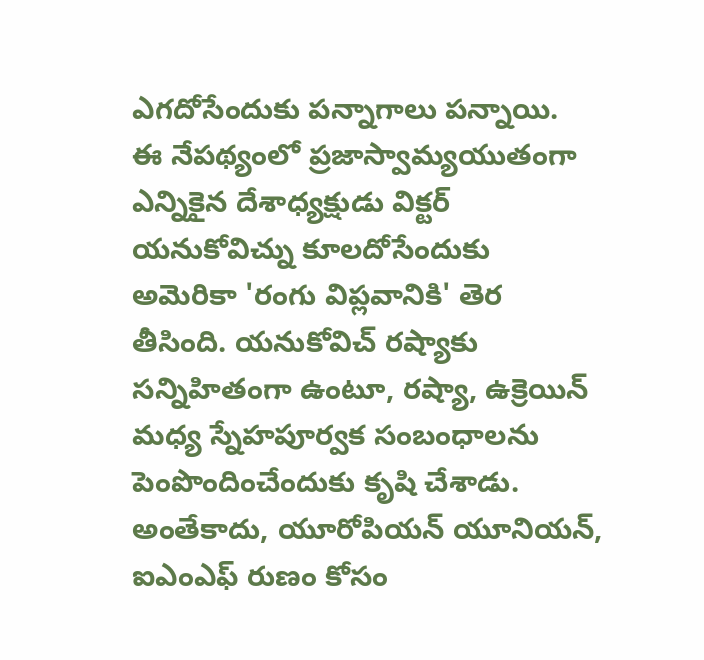ఎగదోసేందుకు పన్నాగాలు పన్నాయి.
ఈ నేపథ్యంలో ప్రజాస్వామ్యయుతంగా ఎన్నికైన దేశాధ్యక్షుడు విక్టర్ యనుకోవిచ్ను కూలదోసేందుకు అమెరికా 'రంగు విప్లవానికి' తెర తీసింది. యనుకోవిచ్ రష్యాకు సన్నిహితంగా ఉంటూ, రష్యా, ఉక్రెయిన్ మధ్య స్నేహపూర్వక సంబంధాలను పెంపొందించేందుకు కృషి చేశాడు. అంతేకాదు, యూరోపియన్ యూనియన్, ఐఎంఎఫ్ రుణం కోసం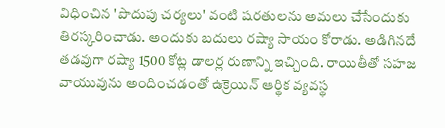విధించిన 'పొదుపు చర్యలు' వంటి షరతులను అమలు చేసేందుకు తిరస్కరించాడు. అందుకు బదులు రష్యా సాయం కోరాడు. అడిగినదే తడవుగా రష్యా 1500 కోట్ల డాలర్ల రుణాన్ని ఇచ్చింది. రాయితీతో సహజ వాయువును అందించడంతో ఉక్రెయిన్ ఆర్థిక వ్యవస్థ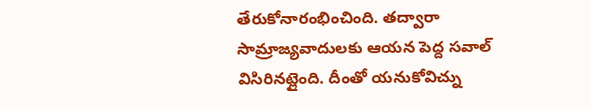తేరుకోనారంభించింది. తద్వారా సామ్రాజ్యవాదులకు ఆయన పెద్ద సవాల్ విసిరినట్లైంది. దీంతో యనుకోవిచ్ను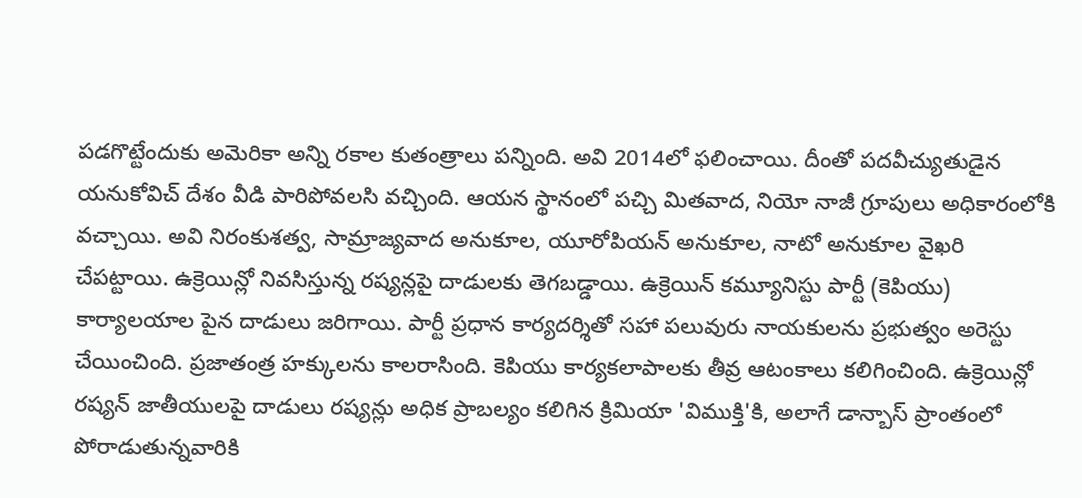పడగొట్టేందుకు అమెరికా అన్ని రకాల కుతంత్రాలు పన్నింది. అవి 2014లో ఫలించాయి. దీంతో పదవీచ్యుతుడైన యనుకోవిచ్ దేశం వీడి పారిపోవలసి వచ్చింది. ఆయన స్థానంలో పచ్చి మితవాద, నియో నాజీ గ్రూపులు అధికారంలోకి వచ్చాయి. అవి నిరంకుశత్వ, సామ్రాజ్యవాద అనుకూల, యూరోపియన్ అనుకూల, నాటో అనుకూల వైఖరి చేపట్టాయి. ఉక్రెయిన్లో నివసిస్తున్న రష్యన్లపై దాడులకు తెగబడ్డాయి. ఉక్రెయిన్ కమ్యూనిస్టు పార్టీ (కెపియు) కార్యాలయాల పైన దాడులు జరిగాయి. పార్టీ ప్రధాన కార్యదర్శితో సహా పలువురు నాయకులను ప్రభుత్వం అరెస్టు చేయించింది. ప్రజాతంత్ర హక్కులను కాలరాసింది. కెపియు కార్యకలాపాలకు తీవ్ర ఆటంకాలు కలిగించింది. ఉక్రెయిన్లో రష్యన్ జాతీయులపై దాడులు రష్యన్లు అధిక ప్రాబల్యం కలిగిన క్రిమియా 'విముక్తి'కి, అలాగే డాన్బాస్ ప్రాంతంలో పోరాడుతున్నవారికి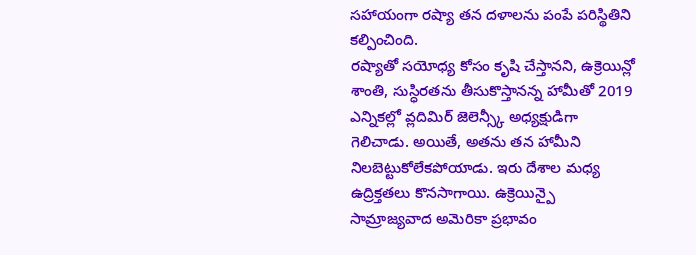సహాయంగా రష్యా తన దళాలను పంపే పరిస్థితిని కల్పించింది.
రష్యాతో సయోధ్య కోసం కృషి చేస్తానని, ఉక్రెయిన్లో శాంతి, సుస్ధిరతను తీసుకొస్తానన్న హామీతో 2019 ఎన్నికల్లో వ్లదిమిర్ జెలెన్స్కీ అధ్యక్షుడిగా గెలిచాడు. అయితే, అతను తన హామీని నిలబెట్టుకోలేకపోయాడు. ఇరు దేశాల మధ్య ఉద్రిక్తతలు కొనసాగాయి. ఉక్రెయిన్పై సామ్రాజ్యవాద అమెరికా ప్రభావం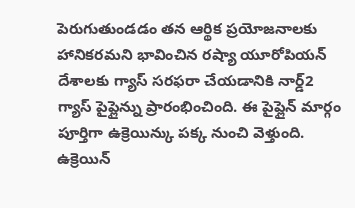పెరుగుతుండడం తన ఆర్థిక ప్రయోజనాలకు హానికరమని భావించిన రష్యా యూరోపియన్ దేశాలకు గ్యాస్ సరఫరా చేయడానికి నార్డ్2 గ్యాస్ పైప్లైన్ను ప్రారంభించింది. ఈ పైప్లైన్ మార్గం పూర్తిగా ఉక్రెయిన్కు పక్క నుంచి వెళ్తుంది. ఉక్రెయిన్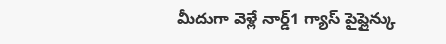మీదుగా వెళ్లే నార్డ్1 గ్యాస్ పైప్లైన్కు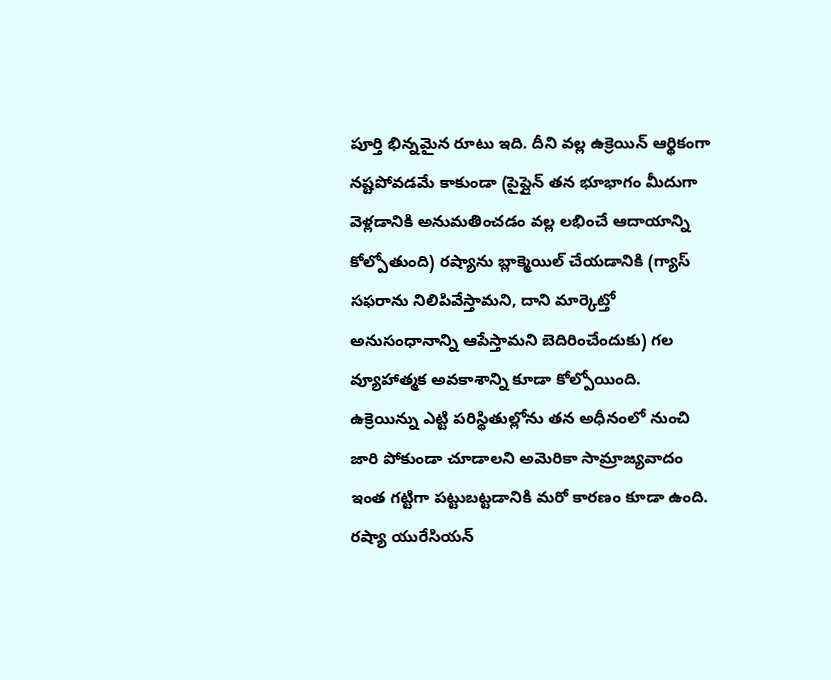పూర్తి భిన్నమైన రూటు ఇది. దీని వల్ల ఉక్రెయిన్ ఆర్థికంగా నష్టపోవడమే కాకుండా (పైప్లైన్ తన భూభాగం మీదుగా వెళ్లడానికి అనుమతించడం వల్ల లభించే ఆదాయాన్ని కోల్పోతుంది) రష్యాను బ్లాక్మెయిల్ చేయడానికి (గ్యాస్ సఫరాను నిలిపివేస్తామని, దాని మార్కెట్తో అనుసంధానాన్ని ఆపేస్తామని బెదిరించేందుకు) గల వ్యూహాత్మక అవకాశాన్ని కూడా కోల్పోయింది.
ఉక్రెయిన్ను ఎట్టి పరిస్థితుల్లోను తన అధీనంలో నుంచి జారి పోకుండా చూడాలని అమెరికా సామ్రాజ్యవాదం ఇంత గట్టిగా పట్టుబట్టడానికి మరో కారణం కూడా ఉంది. రష్యా యురేసియన్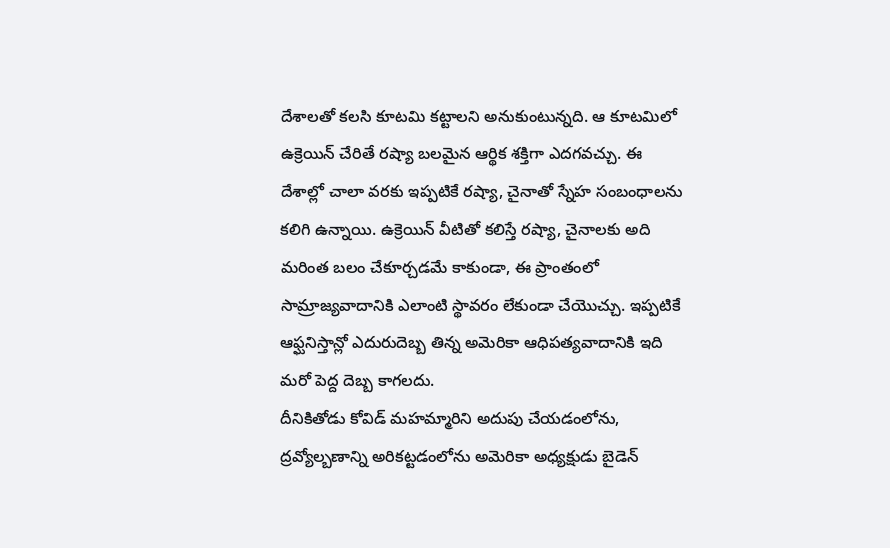దేశాలతో కలసి కూటమి కట్టాలని అనుకుంటున్నది. ఆ కూటమిలో ఉక్రెయిన్ చేరితే రష్యా బలమైన ఆర్థిక శక్తిగా ఎదగవచ్చు. ఈ దేశాల్లో చాలా వరకు ఇప్పటికే రష్యా, చైనాతో స్నేహ సంబంధాలను కలిగి ఉన్నాయి. ఉక్రెయిన్ వీటితో కలిస్తే రష్యా, చైనాలకు అది మరింత బలం చేకూర్చడమే కాకుండా, ఈ ప్రాంతంలో సామ్రాజ్యవాదానికి ఎలాంటి స్థావరం లేకుండా చేయొచ్చు. ఇప్పటికే ఆఫ్ఘనిస్తాన్లో ఎదురుదెబ్బ తిన్న అమెరికా ఆధిపత్యవాదానికి ఇది మరో పెద్ద దెబ్బ కాగలదు.
దీనికితోడు కోవిడ్ మహమ్మారిని అదుపు చేయడంలోను, ద్రవ్యోల్బణాన్ని అరికట్టడంలోను అమెరికా అధ్యక్షుడు బైడెన్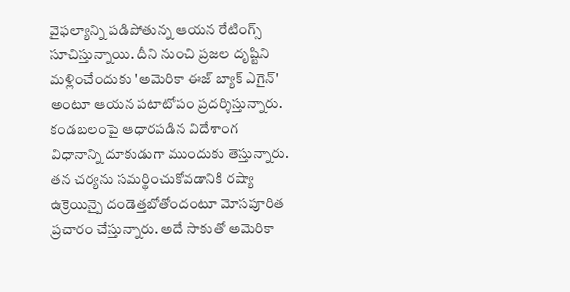వైఫల్యాన్ని పడిపోతున్న ఆయన రేటింగ్స్ సూచిస్తున్నాయి. దీని నుంచి ప్రజల దృష్టిని మళ్లించేందుకు 'అమెరికా ఈజ్ బ్యాక్ ఎగైన్' అంటూ ఆయన పటాటోపం ప్రదర్శిస్తున్నారు. కండబలంపై ఆధారపడిన విదేశాంగ విధానాన్ని దూకుడుగా ముందుకు తెస్తున్నారు. తన చర్యను సమర్థించుకోవడానికి రష్యా ఉక్రెయిన్పై దండెత్తబోతోందంటూ మోసపూరిత ప్రచారం చేస్తున్నారు. అదే సాకుతో అమెరికా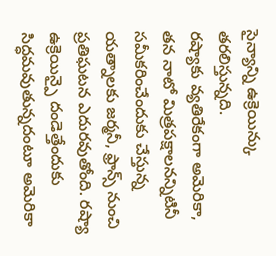సైన్యాన్ని ఉక్రెయిన్కు తరలిస్తున్నది.
రష్యాకు వ్యతిరేకంగా అమెరికా, తన నాటో మిత్రపక్షాలనన్నిటినీ సమీకరించేందుకు చేస్తున్న యత్నాలకు జర్మనీ, ఫ్రాన్స్ నుంచి ప్రతిఘటన ఎదురవుతోంది. రష్యా ఉక్రెయిన్పై దండెత్తేందుకు సిద్ధమవుతున్నదంటూ అమెరికా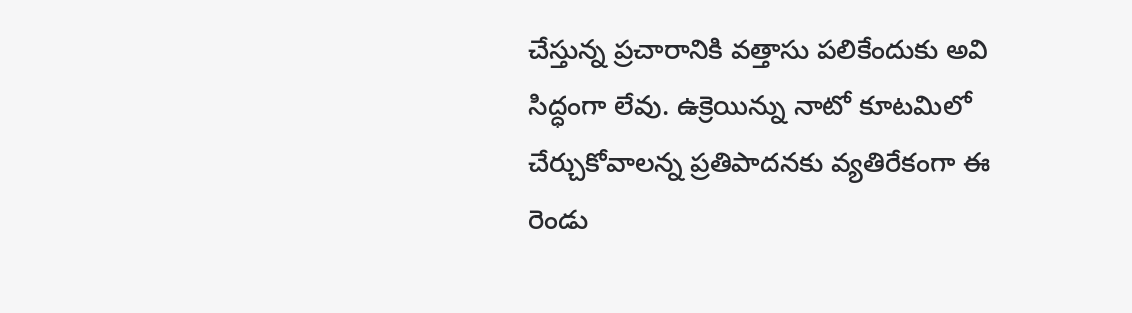చేస్తున్న ప్రచారానికి వత్తాసు పలికేందుకు అవి సిద్ధంగా లేవు. ఉక్రెయిన్ను నాటో కూటమిలో చేర్చుకోవాలన్న ప్రతిపాదనకు వ్యతిరేకంగా ఈ రెండు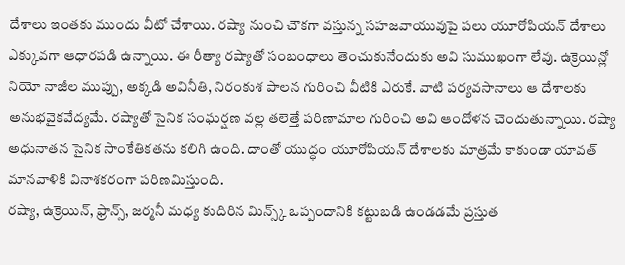దేశాలు ఇంతకు ముందు వీటో చేశాయి. రష్యా నుంచి చౌకగా వస్తున్న సహజవాయువుపై పలు యూరోపియన్ దేశాలు ఎక్కువగా ఆధారపడి ఉన్నాయి. ఈ రీత్యా రష్యాతో సంబంధాలు తెంచుకునేందుకు అవి సుముఖంగా లేవు. ఉక్రెయిన్లో నియో నాజీల ముప్పు, అక్కడి అవినీతి, నిరంకుశ పాలన గురించి వీటికి ఎరుకే. వాటి పర్యవసానాలు ఆ దేశాలకు అనుభవైకవేద్యమే. రష్యాతో సైనిక సంఘర్షణ వల్ల తలెత్తే పరిణామాల గురించి అవి ఆందోళన చెందుతున్నాయి. రష్యా అధునాతన సైనిక సాంకేతికతను కలిగి ఉంది. దాంతో యుద్ధం యూరోపియన్ దేశాలకు మాత్రమే కాకుండా యావత్ మానవాళికి వినాశకరంగా పరిణమిస్తుంది.
రష్యా, ఉక్రెయిన్, ఫ్రాన్స్, జర్మనీ మధ్య కుదిరిన మిన్స్క్ ఒప్పందానికి కట్టుబడి ఉండడమే ప్రస్తుత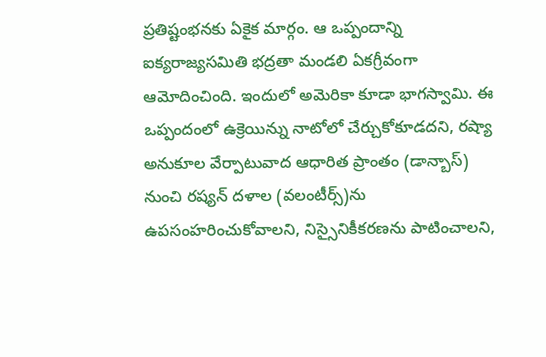ప్రతిష్టంభనకు ఏకైక మార్గం. ఆ ఒప్పందాన్ని ఐక్యరాజ్యసమితి భద్రతా మండలి ఏకగ్రీవంగా ఆమోదించింది. ఇందులో అమెరికా కూడా భాగస్వామి. ఈ ఒప్పందంలో ఉక్రెయిన్ను నాటోలో చేర్చుకోకూడదని, రష్యా అనుకూల వేర్పాటువాద ఆధారిత ప్రాంతం (డాన్బాస్) నుంచి రష్యన్ దళాల (వలంటీర్స్)ను ఉపసంహరించుకోవాలని, నిస్సైనికీకరణను పాటించాలని,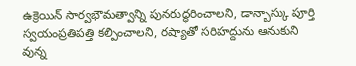ఉక్రెయిన్ సార్వభౌమత్వాన్ని పునరుద్ధరించాలని, డాన్బాస్కు పూర్తి స్వయంప్రతిపత్తి కల్పించాలని, రష్యాతో సరిహద్దును ఆనుకుని వున్న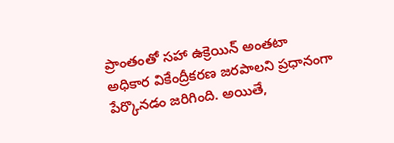ప్రాంతంతో సహా ఉక్రెయిన్ అంతటా అధికార వికేంద్రీకరణ జరపాలని ప్రధానంగా పేర్కొనడం జరిగింది. అయితే,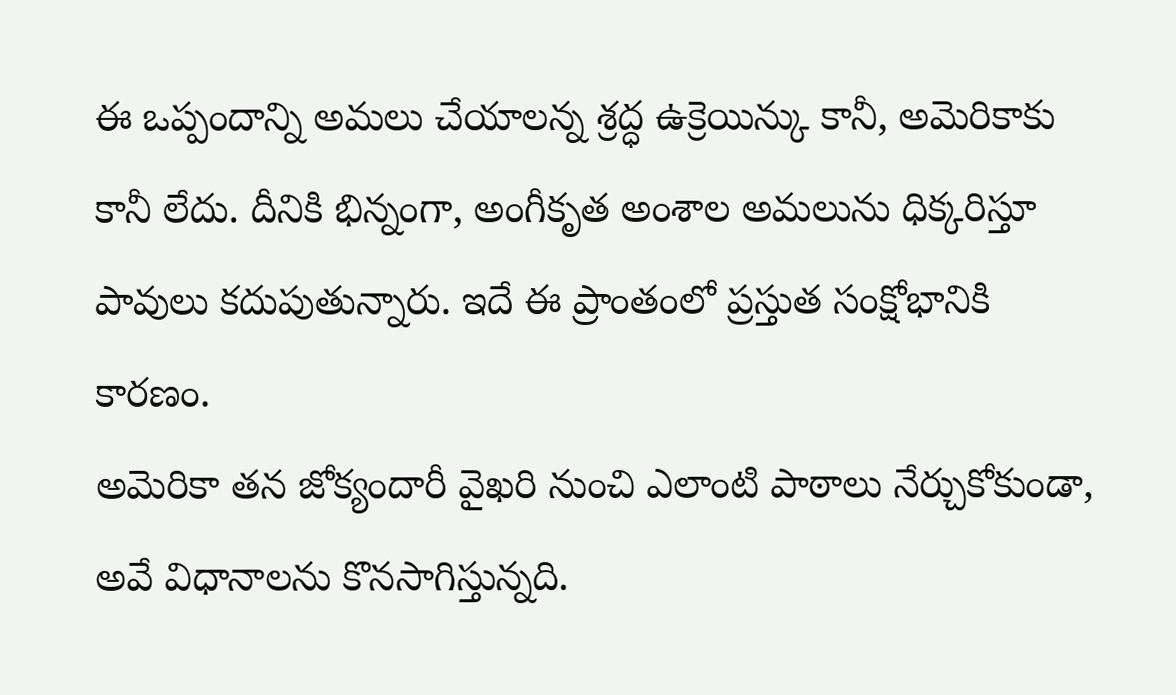ఈ ఒప్పందాన్ని అమలు చేయాలన్న శ్రద్ధ ఉక్రెయిన్కు కానీ, అమెరికాకు కానీ లేదు. దీనికి భిన్నంగా, అంగీకృత అంశాల అమలును ధిక్కరిస్తూ పావులు కదుపుతున్నారు. ఇదే ఈ ప్రాంతంలో ప్రస్తుత సంక్షోభానికి కారణం.
అమెరికా తన జోక్యందారీ వైఖరి నుంచి ఎలాంటి పాఠాలు నేర్చుకోకుండా, అవే విధానాలను కొనసాగిస్తున్నది.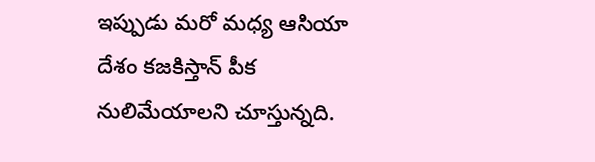ఇప్పుడు మరో మధ్య ఆసియా దేశం కజకిస్తాన్ పీక నులిమేయాలని చూస్తున్నది.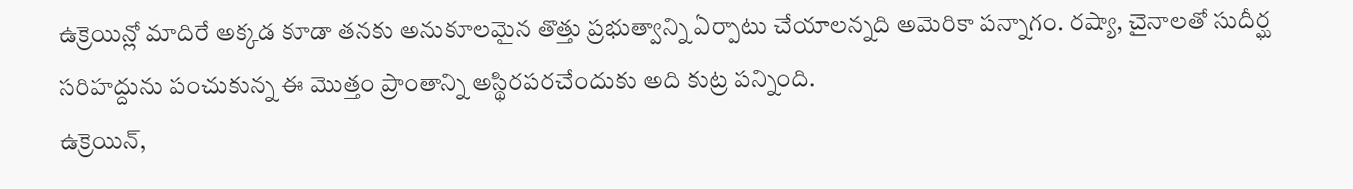ఉక్రెయిన్లో మాదిరే అక్కడ కూడా తనకు అనుకూలమైన తొత్తు ప్రభుత్వాన్ని ఏర్పాటు చేయాలన్నది అమెరికా పన్నాగం. రష్యా, చైనాలతో సుదీర్ఘ సరిహద్దును పంచుకున్న ఈ మొత్తం ప్రాంతాన్ని అస్థిరపరచేందుకు అది కుట్ర పన్నింది.
ఉక్రెయిన్,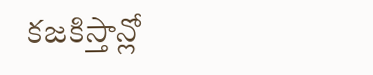కజకిస్తాన్లో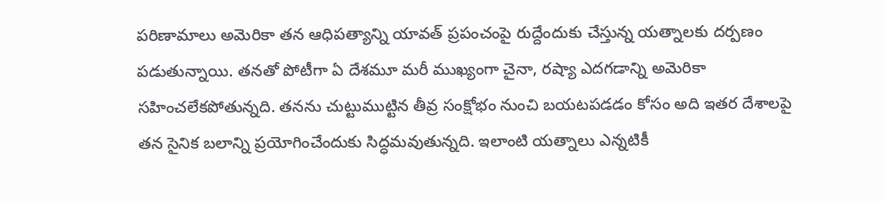పరిణామాలు అమెరికా తన ఆధిపత్యాన్ని యావత్ ప్రపంచంపై రుద్దేందుకు చేస్తున్న యత్నాలకు దర్పణం పడుతున్నాయి. తనతో పోటీగా ఏ దేశమూ మరీ ముఖ్యంగా చైనా, రష్యా ఎదగడాన్ని అమెరికా సహించలేకపోతున్నది. తనను చుట్టుముట్టిన తీవ్ర సంక్షోభం నుంచి బయటపడడం కోసం అది ఇతర దేశాలపై తన సైనిక బలాన్ని ప్రయోగించేందుకు సిద్ధమవుతున్నది. ఇలాంటి యత్నాలు ఎన్నటికీ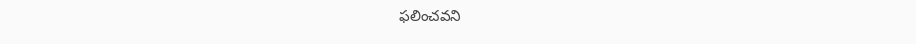ఫలించవని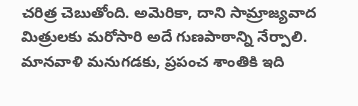చరిత్ర చెబుతోంది. అమెరికా, దాని సామ్రాజ్యవాద మిత్రులకు మరోసారి అదే గుణపాఠాన్ని నేర్పాలి. మానవాళి మనుగడకు, ప్రపంచ శాంతికి ఇది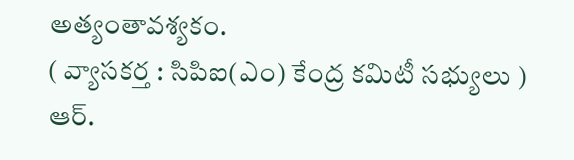అత్యంతావశ్యకం.
( వ్యాసకర్త : సిపిఐ(ఎం) కేంద్ర కమిటీ సభ్యులు )
ఆర్.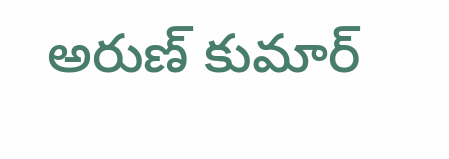అరుణ్ కుమార్